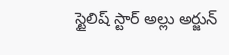స్టైలిష్ స్టార్ అల్లు అర్జున్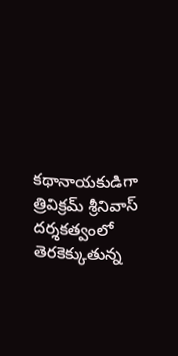కథానాయకుడిగా త్రివిక్రమ్ శ్రీనివాస్ దర్శకత్వంలో తెరకెక్కుతున్న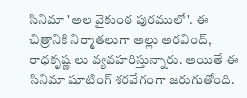సినిమా 'అల వైకుంఠ పురములో'. ఈ చిత్రానికి నిర్మాతలుగా అల్లు అరవింద్, రాధకృష్ణ లు వ్యవహరిస్తున్నారు. అయితే ఈ సినిమా షూటింగ్ శరవేగంగా జరుగుతోంది.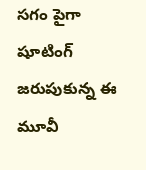సగం పైగా షూటింగ్ జరుపుకున్న ఈ మూవీ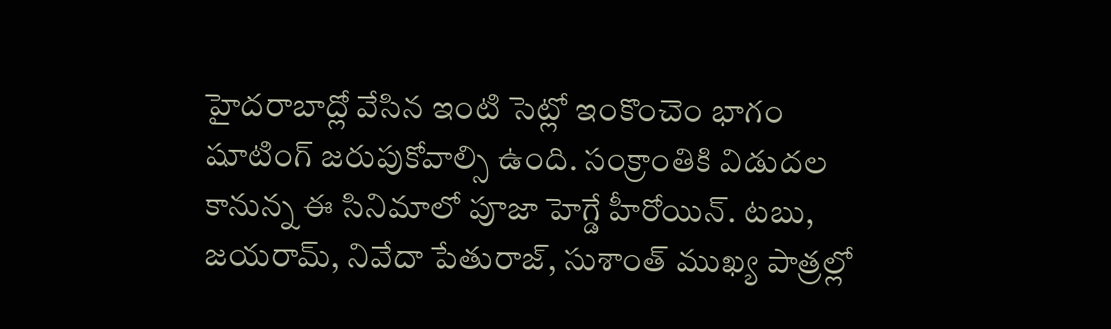హైదరాబాద్లో వేసిన ఇంటి సెట్లో ఇంకొంచెం భాగం షూటింగ్ జరుపుకోవాల్సి ఉంది. సంక్రాంతికి విడుదల కానున్న ఈ సినిమాలో పూజా హెగ్డే హీరోయిన్. టబు, జయరామ్, నివేదా పేతురాజ్, సుశాంత్ ముఖ్య పాత్రల్లో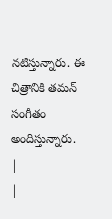నటిస్తున్నారు. ఈ చిత్రానికి తమన్ సంగీతం అందిస్తున్నారు.
|
|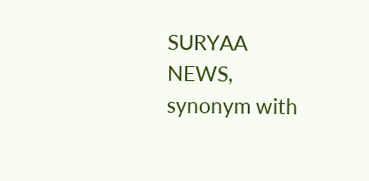SURYAA NEWS, synonym with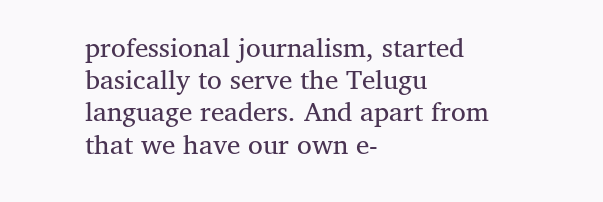professional journalism, started basically to serve the Telugu language readers. And apart from that we have our own e-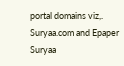portal domains viz,. Suryaa.com and Epaper Suryaa